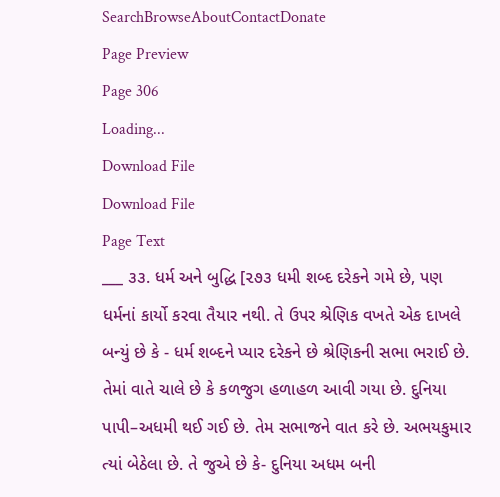SearchBrowseAboutContactDonate
Page Preview
Page 306
Loading...
Download File
Download File
Page Text
___ ૩૩. ધર્મ અને બુદ્ધિ [૨૭૩ ધમી શબ્દ દરેકને ગમે છે, પણ ધર્મનાં કાર્યો કરવા તૈયાર નથી. તે ઉપર શ્રેણિક વખતે એક દાખલે બન્યું છે કે - ધર્મ શબ્દને પ્યાર દરેકને છે શ્રેણિકની સભા ભરાઈ છે. તેમાં વાતે ચાલે છે કે કળજુગ હળાહળ આવી ગયા છે. દુનિયા પાપી–અધમી થઈ ગઈ છે. તેમ સભાજને વાત કરે છે. અભયકુમાર ત્યાં બેઠેલા છે. તે જુએ છે કે- દુનિયા અધમ બની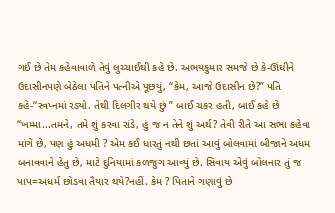ગઈ છે તેમ કહેવાવાળે તેવું લુચ્ચાઈથી કહે છે. અભયકુમાર સમજે છે કે-ઊંઘીને ઉદાસીનપણે બેઠેલા પતિને પત્નીએ પૂછયું, “કેમ, આજે ઉદાસીન છે?” પતિ કહે-“સ્વપ્નમાં રડ્યો. તેથી દિલગીર થયે છું ” બાઈ ચકર હતી, બાઈ કહે છે “ખમ્મા...તમને, તમે શું કરવા રાંડે, હું જ ન તેને શું અર્થ? તેવી રીતે આ સભા કહેવા માંગે છે, પણ હું અધમી ? એમ કઈ ધારતું નથી છતાં આવું બોલવામાં બીજાને અધમ બનાવવાને હેતુ છે, માટે દુનિયામાં કળજુગ આવ્યું છે. સિવાય એવું બોલનાર તું જ પાપ=અધર્મ છોડવા તૈયાર થયે?નહીં. કેમ ? પિતાને ગણાવું છે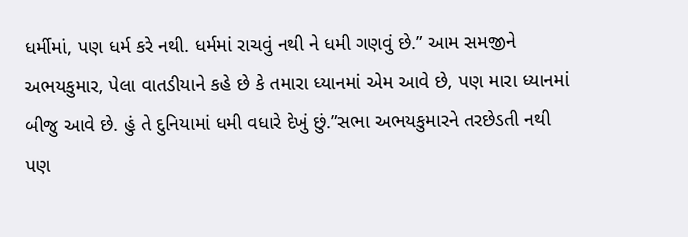ધર્મીમાં, પણ ધર્મ કરે નથી. ધર્મમાં રાચવું નથી ને ધમી ગણવું છે.” આમ સમજીને અભયકુમાર, પેલા વાતડીયાને કહે છે કે તમારા ધ્યાનમાં એમ આવે છે, પણ મારા ધ્યાનમાં બીજુ આવે છે. હું તે દુનિયામાં ધમી વધારે દેખું છું.”સભા અભયકુમારને તરછેડતી નથી પણ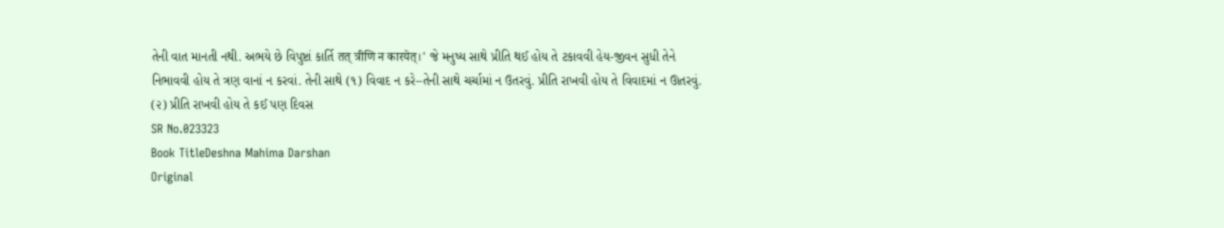તેની વાત માનતી નથી. અભયે છે વિપુષ્ટાં કાર્તિ तत् त्रीणि न कारयेत्।' જે મનુષ્ય સાથે પ્રીતિ થઈ હોય તે ટકાવવી હેય-જીવન સુધી તેને નિભાવવી હોય તે ત્રણ વાનાં ન કરવાં. તેની સાથે (૧) વિવાદ ન કરે–તેની સાથે ચર્ચામાં ન ઉતરવું. પ્રીતિ રાખવી હોય તે વિવાદમાં ન ઊતરવું. (૨) પ્રીતિ રાખવી હોય તે કઈ પણ દિવસ
SR No.023323
Book TitleDeshna Mahima Darshan
Original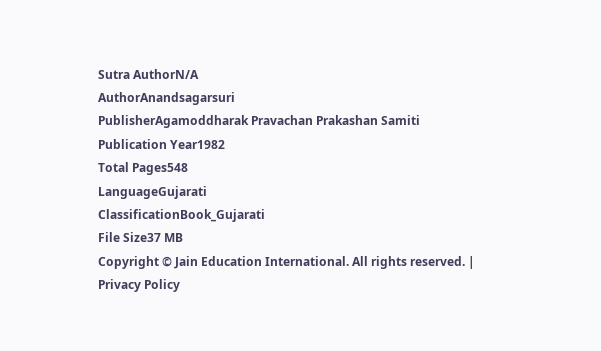Sutra AuthorN/A
AuthorAnandsagarsuri
PublisherAgamoddharak Pravachan Prakashan Samiti
Publication Year1982
Total Pages548
LanguageGujarati
ClassificationBook_Gujarati
File Size37 MB
Copyright © Jain Education International. All rights reserved. | Privacy Policy